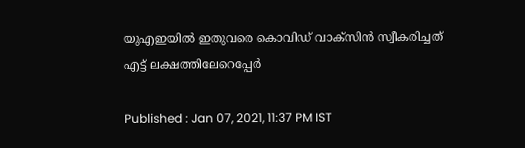യുഎഇയില്‍ ഇതുവരെ കൊവിഡ് വാക്സിന്‍ സ്വീകരിച്ചത് എട്ട് ലക്ഷത്തിലേറെപ്പേര്‍

Published : Jan 07, 2021, 11:37 PM IST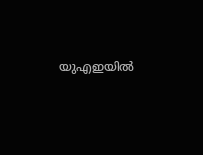യുഎഇയില്‍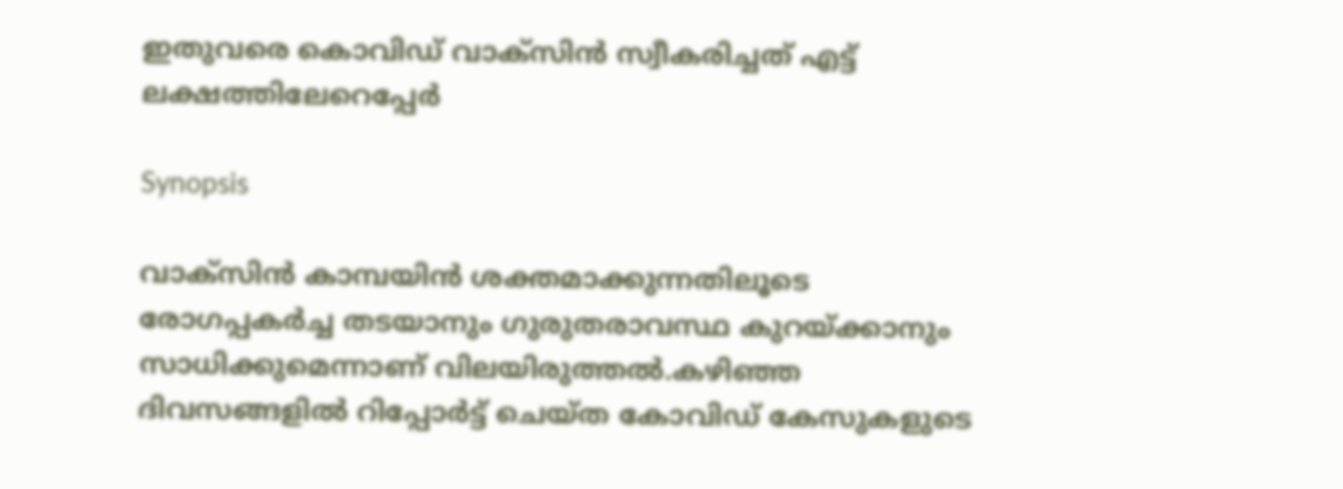ഇതുവരെ കൊവിഡ് വാക്സിന്‍ സ്വീകരിച്ചത് എട്ട് ലക്ഷത്തിലേറെപ്പേര്‍

Synopsis

വാക്സിൻ കാമ്പയിൻ ശക്തമാക്കുന്നതിലൂടെ രോഗപ്പകർച്ച തടയാനും ഗുരുതരാവസ്ഥ കുറയ്ക്കാനും സാധിക്കുമെന്നാണ് വിലയിരുത്തല്‍.കഴിഞ്ഞ ദിവസങ്ങളിൽ റിപ്പോർട്ട് ചെയ്ത കോവിഡ് കേസുകളുടെ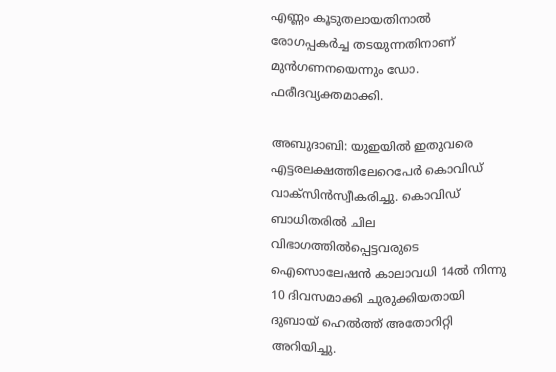എണ്ണം കൂടുതലായതിനാൽ രോഗപ്പകർച്ച തടയുന്നതിനാണ് മുൻഗണനയെന്നും ഡോ. ഫരീദവ്യക്തമാക്കി.

അബുദാബി: യുഇയിൽ ഇതുവരെ എട്ടരലക്ഷത്തിലേറെപേര്‍ കൊവിഡ് വാക്സിന്‍സ്വീകരിച്ചു. കൊവിഡ് ബാധിതരിൽ ചില വിഭാഗത്തിൽപ്പെട്ടവരുടെ ഐസൊലേഷൻ കാലാവധി 14ൽ നിന്നു 10 ദിവസമാക്കി ചുരുക്കിയതായി ദുബായ് ഹെല്‍ത്ത് അതോറിറ്റി അറിയിച്ചു.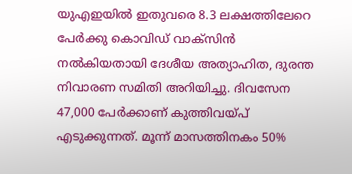യുഎഇയില്‍ ഇതുവരെ 8.3 ലക്ഷത്തിലേറെ പേർക്കു കൊവിഡ് വാക്സിൻ നൽകിയതായി ദേശീയ അത്യാഹിത, ദുരന്ത നിവാരണ സമിതി അറിയിച്ചു. ദിവസേന 47,000 പേർക്കാണ് കുത്തിവയ്‍പ് എടുക്കുന്നത്. മൂന്ന് മാസത്തിനകം 50%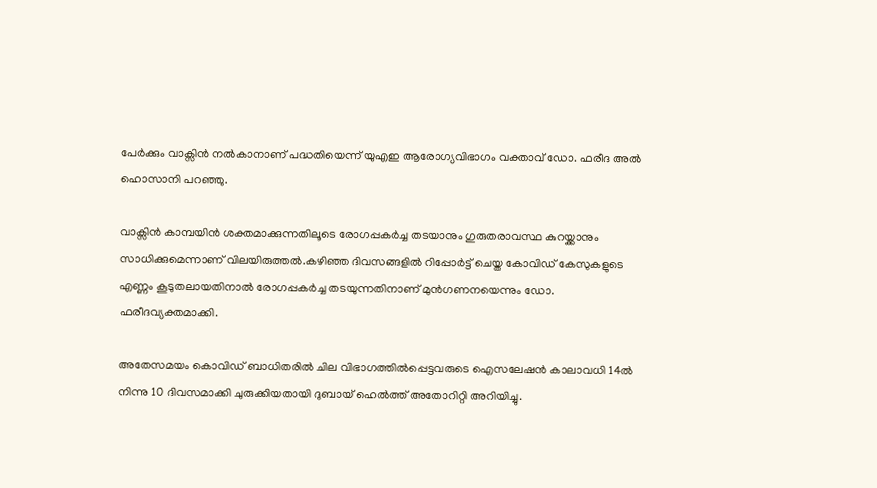പേർക്കും വാക്സിൻ നൽകാനാണ് പദ്ധതിയെന്ന് യുഎഇ ആരോഗ്യവിഭാഗം വക്താവ് ഡോ. ഫരീദ അൽ ഹൊസാനി പറഞ്ഞു.

വാക്സിൻ കാമ്പയിൻ ശക്തമാക്കുന്നതിലൂടെ രോഗപ്പകർച്ച തടയാനും ഗുരുതരാവസ്ഥ കുറയ്ക്കാനും സാധിക്കുമെന്നാണ് വിലയിരുത്തല്‍.കഴിഞ്ഞ ദിവസങ്ങളിൽ റിപ്പോർട്ട് ചെയ്ത കോവിഡ് കേസുകളുടെ എണ്ണം കൂടുതലായതിനാൽ രോഗപ്പകർച്ച തടയുന്നതിനാണ് മുൻഗണനയെന്നും ഡോ. ഫരീദവ്യക്തമാക്കി.

അതേസമയം കൊവിഡ് ബാധിതരിൽ ചില വിഭാഗത്തിൽപ്പെട്ടവരുടെ ഐസലേഷൻ കാലാവധി 14ൽ നിന്നു 10 ദിവസമാക്കി ചുരുക്കിയതായി ദുബായ് ഹെൽത്ത് അതോറിറ്റി അറിയിച്ചു.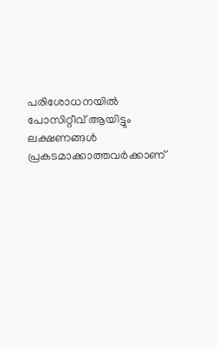പരിശോധനയിൽ പോസിറ്റീവ് ആയിട്ടും ലക്ഷണങ്ങൾ പ്രകടമാക്കാത്തവർക്കാണ്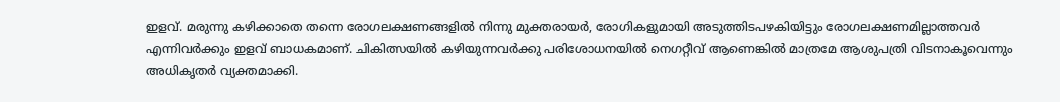ഇളവ്. മരുന്നു കഴിക്കാതെ തന്നെ രോഗലക്ഷണങ്ങളിൽ നിന്നു മുക്തരായർ, രോഗികളുമായി അടുത്തിടപഴകിയിട്ടും രോഗലക്ഷണമില്ലാത്തവർ എന്നിവർക്കും ഇളവ് ബാധകമാണ്. ചികിത്സയിൽ കഴിയുന്നവർക്കു പരിശോധനയിൽ നെഗറ്റീവ് ആണെങ്കിൽ മാത്രമേ ആശുപത്രി വിടനാകൂവെന്നും അധികൃതര്‍ വ്യക്തമാക്കി.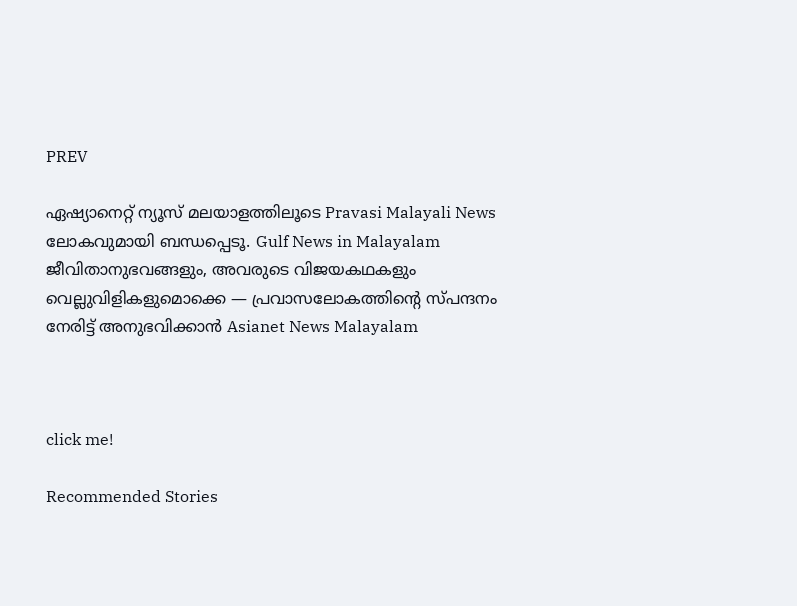PREV

ഏഷ്യാനെറ്റ് ന്യൂസ് മലയാളത്തിലൂടെ Pravasi Malayali News ലോകവുമായി ബന്ധപ്പെടൂ. Gulf News in Malayalam  ജീവിതാനുഭവങ്ങളും, അവരുടെ വിജയകഥകളും വെല്ലുവിളികളുമൊക്കെ — പ്രവാസലോകത്തിന്റെ സ്പന്ദനം നേരിട്ട് അനുഭവിക്കാൻ Asianet News Malayalam



click me!

Recommended Stories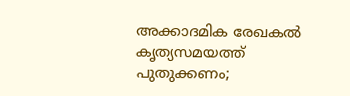അക്കാദമിക രേഖകൽ കൃത്യസമയത്ത് പുതുക്കണം;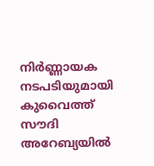നിർണ്ണായക നടപടിയുമായി കുവൈത്ത്‌
സൗദി അറേബ്യയിൽ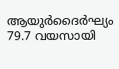ആയുർദൈർഘ്യം 79.7 വയസായി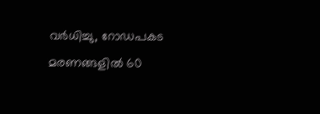വർധിച്ചു, റോഡപകട മരണങ്ങളിൽ 60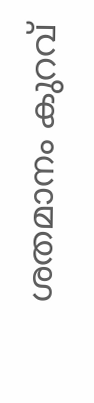ശതമാനം കുറവ്